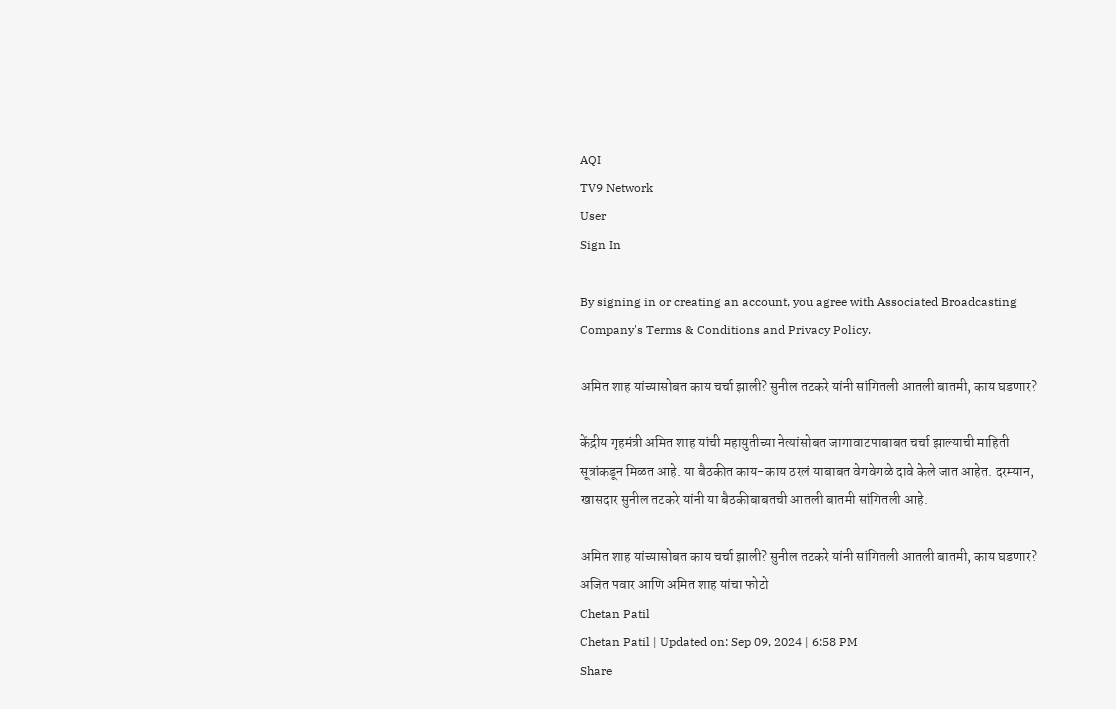AQI
TV9 Network
User
Sign In

By signing in or creating an account, you agree with Associated Broadcasting Company's Terms & Conditions and Privacy Policy.

अमित शाह यांच्यासोबत काय चर्चा झाली? सुनील तटकरे यांनी सांगितली आतली बातमी, काय घडणार?

केंद्रीय गृहमंत्री अमित शाह यांची महायुतीच्या नेत्यांसोबत जागावाटपाबाबत चर्चा झाल्याची माहिती सूत्रांकडून मिळत आहे. या बैठकीत काय-काय ठरलं याबाबत वेगवेगळे दावे केले जात आहेत. दरम्यान, खासदार सुनील तटकरे यांनी या बैठकीबाबतची आतली बातमी सांगितली आहे.

अमित शाह यांच्यासोबत काय चर्चा झाली? सुनील तटकरे यांनी सांगितली आतली बातमी, काय घडणार?
अजित पवार आणि अमित शाह यांचा फोटो
Chetan Patil
Chetan Patil | Updated on: Sep 09, 2024 | 6:58 PM
Share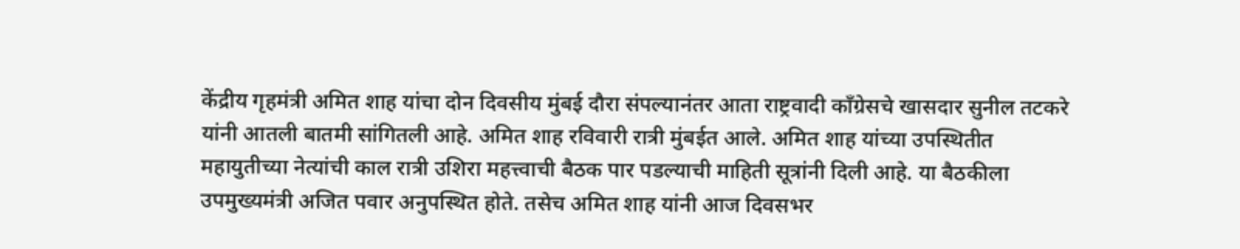केंद्रीय गृहमंत्री अमित शाह यांचा दोन दिवसीय मुंबई दौरा संपल्यानंतर आता राष्ट्रवादी काँग्रेसचे खासदार सुनील तटकरे यांनी आतली बातमी सांगितली आहे. अमित शाह रविवारी रात्री मुंबईत आले. अमित शाह यांच्या उपस्थितीत महायुतीच्या नेत्यांची काल रात्री उशिरा महत्त्वाची बैठक पार पडल्याची माहिती सूत्रांनी दिली आहे. या बैठकीला उपमुख्यमंत्री अजित पवार अनुपस्थित होते. तसेच अमित शाह यांनी आज दिवसभर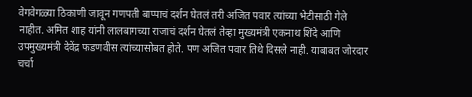वेगवेगळ्या ठिकाणी जावून गणपती बाप्पाचं दर्शन घेतलं तरी अजित पवार त्यांच्या भेटीसाठी गेले नाहीत. अमित शाह यांनी लालबागच्या राजाचं दर्शन घेतलं तेव्हा मुख्यमंत्री एकनाथ शिंदे आणि उपमुख्यमंत्री देवेंद्र फडणवीस त्यांच्यासोबत होते. पण अजित पवार तिथे दिसले नाही. याबाबत जोरदार चर्चा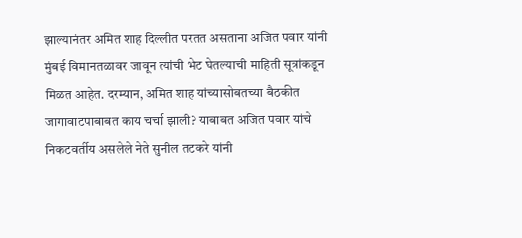झाल्यानंतर अमित शाह दिल्लीत परतत असताना अजित पवार यांनी मुंबई विमानतळावर जावून त्यांची भेट घेतल्याची माहिती सूत्रांकडून मिळत आहेत. दरम्यान, अमित शाह यांच्यासोबतच्या बैठकीत जागावाटपाबाबत काय चर्चा झाली? याबाबत अजित पवार यांचे निकटवर्तीय असलेले नेते सुनील तटकरे यांनी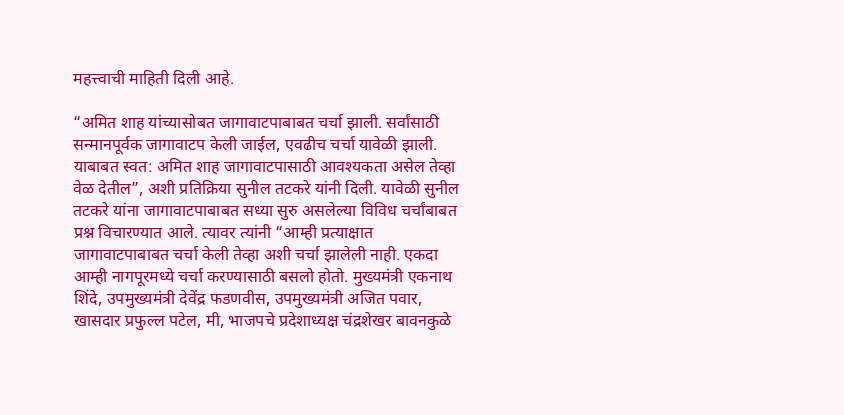महत्त्वाची माहिती दिली आहे.

“अमित शाह यांच्यासोबत जागावाटपाबाबत चर्चा झाली. सर्वांसाठी सन्मानपूर्वक जागावाटप केली जाईल, एवढीच चर्चा यावेळी झाली. याबाबत स्वत: अमित शाह जागावाटपासाठी आवश्यकता असेल तेव्हा वेळ देतील”, अशी प्रतिक्रिया सुनील तटकरे यांनी दिली. यावेळी सुनील तटकरे यांना जागावाटपाबाबत सध्या सुरु असलेल्या विविध चर्चांबाबत प्रश्न विचारण्यात आले. त्यावर त्यांनी “आम्ही प्रत्याक्षात जागावाटपाबाबत चर्चा केली तेव्हा अशी चर्चा झालेली नाही. एकदा आम्ही नागपूरमध्ये चर्चा करण्यासाठी बसलो होतो. मुख्यमंत्री एकनाथ शिंदे, उपमुख्यमंत्री देवेंद्र फडणवीस, उपमुख्यमंत्री अजित पवार, खासदार प्रफुल्ल पटेल, मी, भाजपचे प्रदेशाध्यक्ष चंद्रशेखर बावनकुळे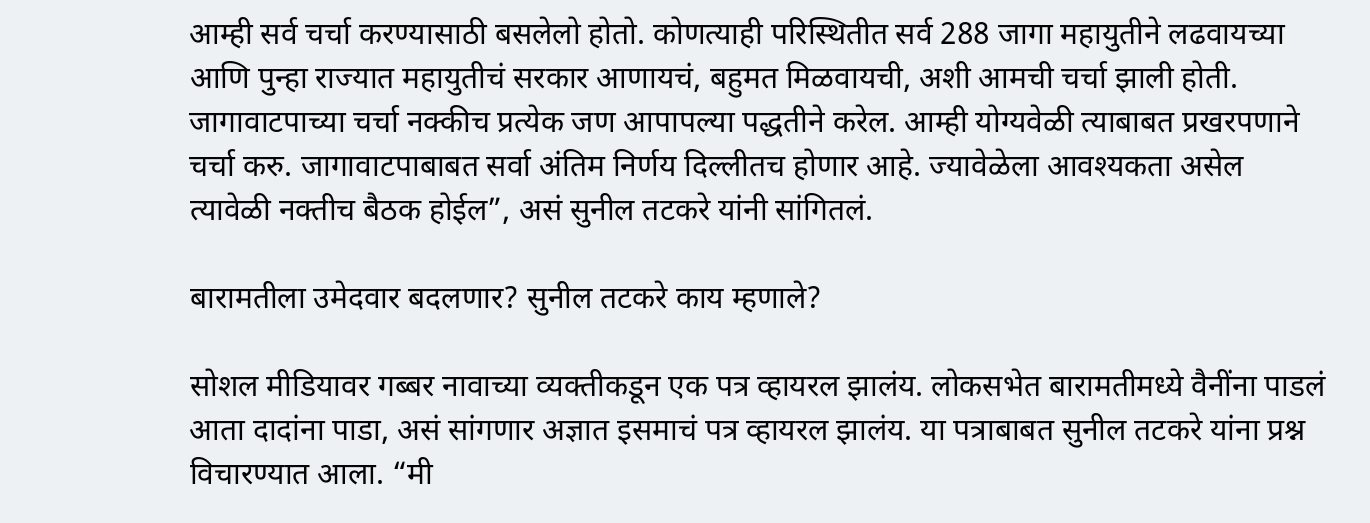आम्ही सर्व चर्चा करण्यासाठी बसलेलो होतो. कोणत्याही परिस्थितीत सर्व 288 जागा महायुतीने लढवायच्या आणि पुन्हा राज्यात महायुतीचं सरकार आणायचं, बहुमत मिळवायची, अशी आमची चर्चा झाली होती. जागावाटपाच्या चर्चा नक्कीच प्रत्येक जण आपापल्या पद्धतीने करेल. आम्ही योग्यवेळी त्याबाबत प्रखरपणाने चर्चा करु. जागावाटपाबाबत सर्वा अंतिम निर्णय दिल्लीतच होणार आहे. ज्यावेळेला आवश्यकता असेल त्यावेळी नक्तीच बैठक होईल”, असं सुनील तटकरे यांनी सांगितलं.

बारामतीला उमेदवार बदलणार? सुनील तटकरे काय म्हणाले?

सोशल मीडियावर गब्बर नावाच्या व्यक्तीकडून एक पत्र व्हायरल झालंय. लोकसभेत बारामतीमध्ये वैनींना पाडलं आता दादांना पाडा, असं सांगणार अज्ञात इसमाचं पत्र व्हायरल झालंय. या पत्राबाबत सुनील तटकरे यांना प्रश्न विचारण्यात आला. “मी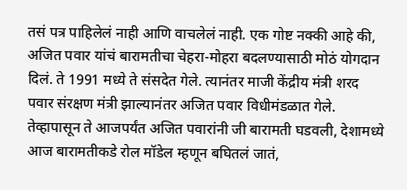तसं पत्र पाहिलेलं नाही आणि वाचलेलं नाही. एक गोष्ट नक्की आहे की, अजित पवार यांचं बारामतीचा चेहरा-मोहरा बदलण्यासाठी मोठं योगदान दिलं. ते 1991 मध्ये ते संसदेत गेले. त्यानंतर माजी केंद्रीय मंत्री शरद पवार संरक्षण मंत्री झाल्यानंतर अजित पवार विधीमंडळात गेले. तेव्हापासून ते आजपर्यंत अजित पवारांनी जी बारामती घडवली, देशामध्ये आज बारामतीकडे रोल मॉडेल म्हणून बघितलं जातं,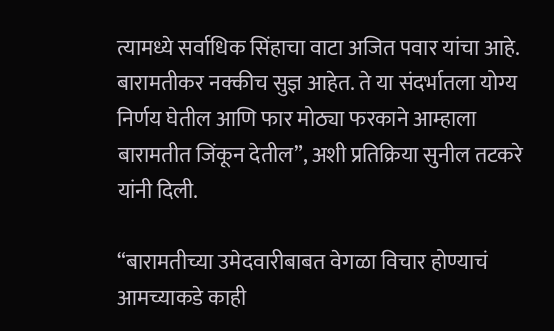त्यामध्ये सर्वाधिक सिंहाचा वाटा अजित पवार यांचा आहे. बारामतीकर नक्कीच सुज्ञ आहेत. ते या संदर्भातला योग्य निर्णय घेतील आणि फार मोठ्या फरकाने आम्हाला बारामतीत जिंकून देतील”, अशी प्रतिक्रिया सुनील तटकरे यांनी दिली.

“बारामतीच्या उमेदवारीबाबत वेगळा विचार होण्याचं आमच्याकडे काही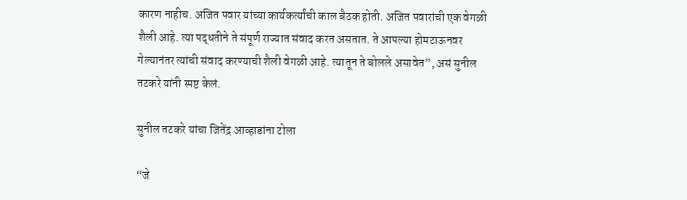कारण नाहीच. अजित पवार यांच्या कार्यकर्त्यांची काल बैठक होती. अजित पवारांची एक वेगळी शैली आहे. त्या पद्धतीने ते संपूर्ण राज्यात संवाद करत असतात. ते आपल्या होमटाऊनवर गेल्यानंतर त्यांची संवाद करण्याची शैली वेगळी आहे. त्यातून ते बोलले असावेत”, असं सुनील तटकरे यांनी स्पष्ट केलं.

सुनील तटकरे यांचा जितेंद्र आव्हाडांना टोला

“जे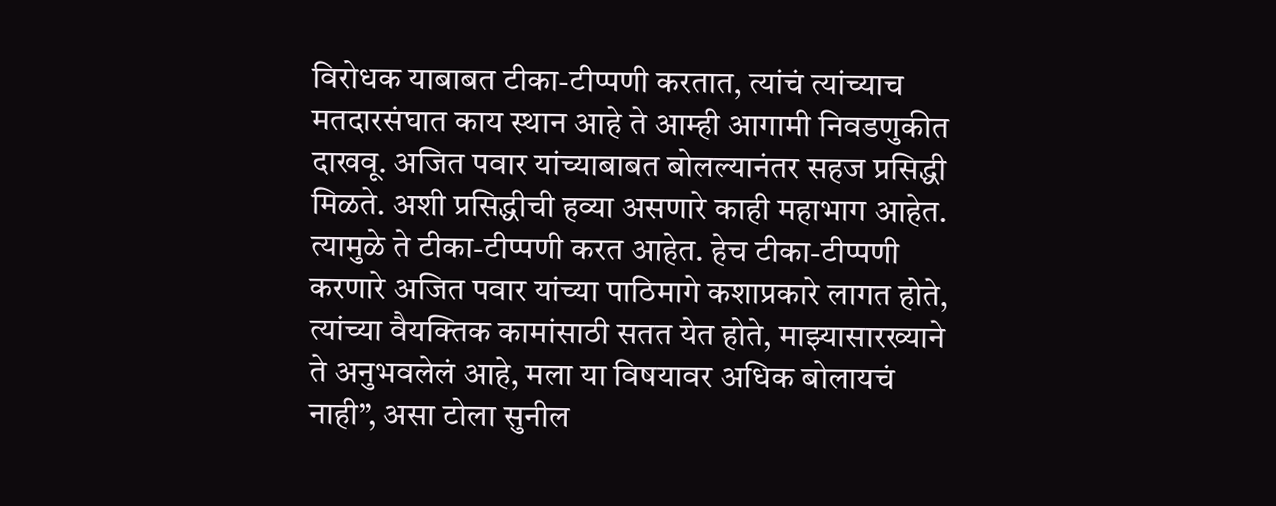विरोधक याबाबत टीका-टीप्पणी करतात, त्यांचं त्यांच्याच मतदारसंघात काय स्थान आहे ते आम्ही आगामी निवडणुकीत दाखवू. अजित पवार यांच्याबाबत बोलल्यानंतर सहज प्रसिद्धी मिळते. अशी प्रसिद्धीची हव्या असणारे काही महाभाग आहेत. त्यामुळे ते टीका-टीप्पणी करत आहेत. हेच टीका-टीप्पणी करणारे अजित पवार यांच्या पाठिमागे कशाप्रकारे लागत होते, त्यांच्या वैयक्तिक कामांसाठी सतत येत होते, माझ्यासारख्याने ते अनुभवलेलं आहे, मला या विषयावर अधिक बोलायचं नाही”, असा टोला सुनील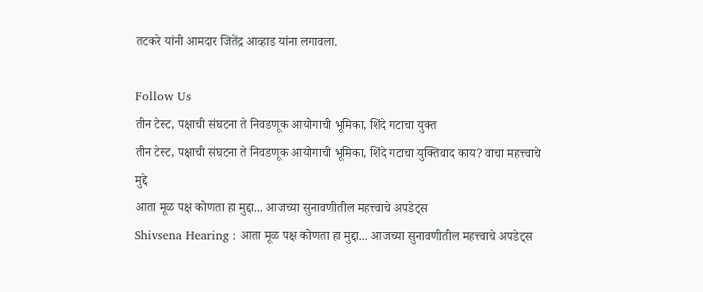तटकरे यांनी आमदार जितेंद्र आव्हाड यांना लगावला.

Follow Us
तीन टेस्ट, पक्षाची संघटना ते निवडणूक आयोगाची भूमिका, शिंदे गटाचा युक्त
तीन टेस्ट, पक्षाची संघटना ते निवडणूक आयोगाची भूमिका, शिंदे गटाचा युक्तिवाद काय? वाचा महत्त्वाचे मुद्दे
आता मूळ पक्ष कोणता हा मुद्दा... आजच्या सुनावणीतील महत्त्वाचे अपडेट्स
Shivsena Hearing : आता मूळ पक्ष कोणता हा मुद्दा... आजच्या सुनावणीतील महत्त्वाचे अपडेट्स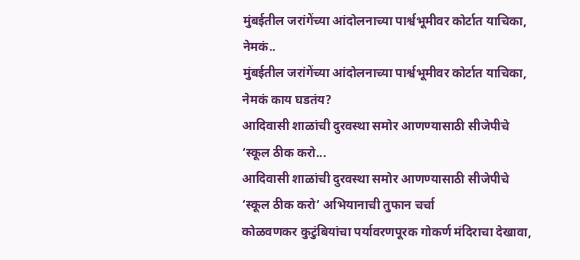मुंबईतील जरांगेंच्या आंदोलनाच्या पार्श्वभूमीवर कोर्टात याचिका, नेमकं..
मुंबईतील जरांगेंच्या आंदोलनाच्या पार्श्वभूमीवर कोर्टात याचिका, नेमकं काय घडतंय?
आदिवासी शाळांची दुरवस्था समोर आणण्यासाठी सीजेपीचे ‘स्कूल ठीक करो...
आदिवासी शाळांची दुरवस्था समोर आणण्यासाठी सीजेपीचे ‘स्कूल ठीक करो’ अभियानाची तुफान चर्चा
कोळवणकर कुटुंबियांचा पर्यावरणपूरक गोकर्ण मंदिराचा देखावा,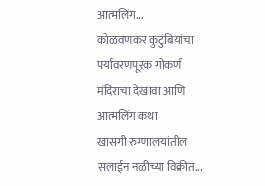आत्मलिंग...
कोळवणकर कुटुंबियांचा पर्यावरणपूरक गोकर्ण मंदिराचा देखावा आणि आत्मलिंग कथा
खासगी रुग्णालयांतील सलाईन नळीच्या विक्रीत...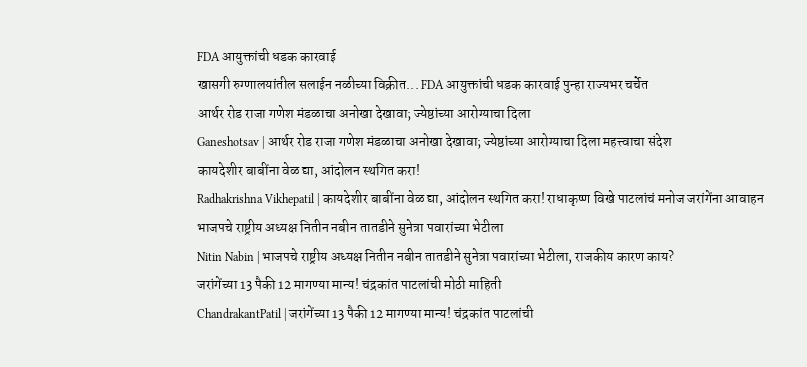FDA आयुक्तांची धडक कारवाई
खासगी रुग्णालयांतील सलाईन नळीच्या विक्रीत... FDA आयुक्तांची धडक कारवाई पुन्हा राज्यभर चर्चेत
आर्थर रोड राजा गणेश मंडळाचा अनोखा देखावा; ज्येष्ठांच्या आरोग्याचा दिला
Ganeshotsav | आर्थर रोड राजा गणेश मंडळाचा अनोखा देखावा; ज्येष्ठांच्या आरोग्याचा दिला महत्त्वाचा संदेश
कायदेशीर बाबींना वेळ द्या, आंदोलन स्थगित करा!
Radhakrishna Vikhepatil | कायदेशीर बाबींना वेळ द्या, आंदोलन स्थगित करा! राधाकृष्ण विखे पाटलांचं मनोज जरांगेंना आवाहन
भाजपचे राष्ट्रीय अध्यक्ष नितीन नबीन तातडीने सुनेत्रा पवारांच्या भेटीला
Nitin Nabin | भाजपचे राष्ट्रीय अध्यक्ष नितीन नबीन तातडीने सुनेत्रा पवारांच्या भेटीला, राजकीय कारण काय?
जरांगेंच्या 13 पैकी 12 मागण्या मान्य! चंद्रकांत पाटलांची मोठी माहिती
ChandrakantPatil | जरांगेंच्या 13 पैकी 12 मागण्या मान्य! चंद्रकांत पाटलांची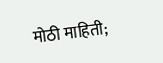मोठी माहिती;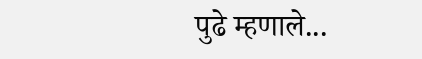पुढे म्हणाले...